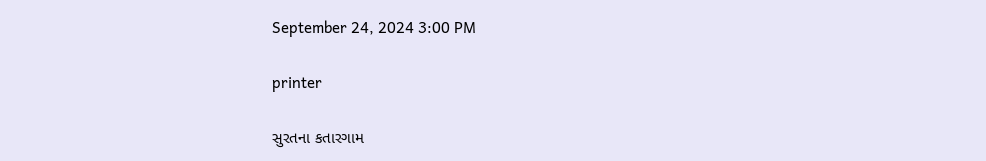September 24, 2024 3:00 PM

printer

સુરતના કતારગામ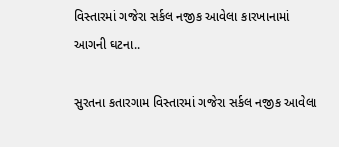વિસ્તારમાં ગજેરા સર્કલ નજીક આવેલા કારખાનામાં આગની ઘટના..

સુરતના કતારગામ વિસ્તારમાં ગજેરા સર્કલ નજીક આવેલા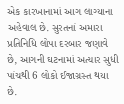એક કારખાનામાં આગ લાગ્યાના અહેવાલ છે. સુરતનાં અમારા પ્રતિનિધિ લોપા દરબાર જણાવે છે, આગની ઘટનામાં અત્યાર સુધી પાંચથી 6 લોકો ઈજાગ્રસ્ત થયા છે.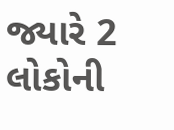જ્યારે 2 લોકોની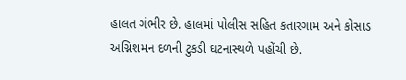હાલત ગંભીર છે. હાલમાં પોલીસ સહિત કતારગામ અને કોસાડ અગ્નિશમન દળની ટુકડી ઘટનાસ્થળે પહોંચી છે.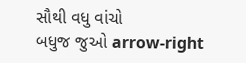સૌથી વધુ વાંચો
બધુજ જુઓ arrow-right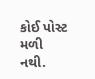કોઈ પોસ્ટ મળી નથી.